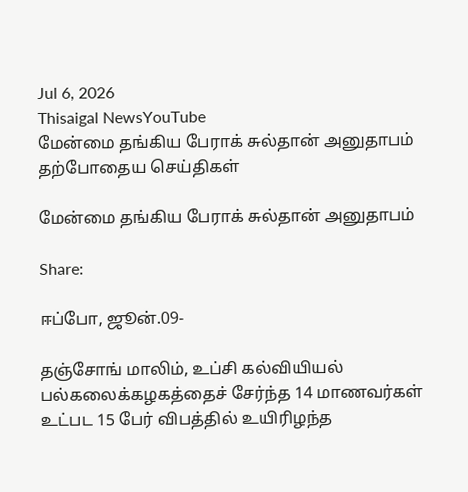Jul 6, 2026
Thisaigal NewsYouTube
மேன்மை தங்கிய பேராக் சுல்தான் அனுதாபம்
தற்போதைய செய்திகள்

மேன்மை தங்கிய பேராக் சுல்தான் அனுதாபம்

Share:

ஈப்போ, ஜூன்.09-

தஞ்சோங் மாலிம், உப்சி கல்வியியல் பல்கலைக்கழகத்தைச் சேர்ந்த 14 மாணவர்கள் உட்பட 15 பேர் விபத்தில் உயிரிழந்த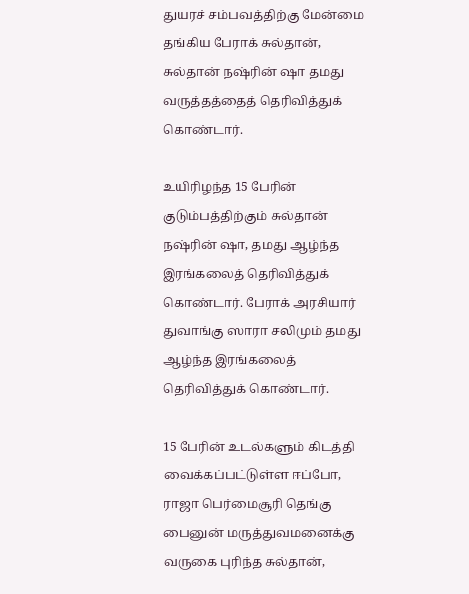துயரச் சம்பவத்திற்கு மேன்மை தங்கிய பேராக் சுல்தான், சுல்தான் நஷ்ரின் ஷா தமது வருத்தத்தைத் தெரிவித்துக் கொண்டார்.

உயிரிழந்த 15 பேரின் குடும்பத்திற்கும் சுல்தான் நஷ்ரின் ஷா, தமது ஆழ்ந்த இரங்கலைத் தெரிவித்துக் கொண்டார். பேராக் அரசியார் துவாங்கு ஸாரா சலிமும் தமது ஆழ்ந்த இரங்கலைத் தெரிவித்துக் கொண்டார்.

15 பேரின் உடல்களும் கிடத்தி வைக்கப்பட்டுள்ள ஈப்போ, ராஜா பெர்மைசூரி தெங்கு பைனுன் மருத்துவமனைக்கு வருகை புரிந்த சுல்தான்,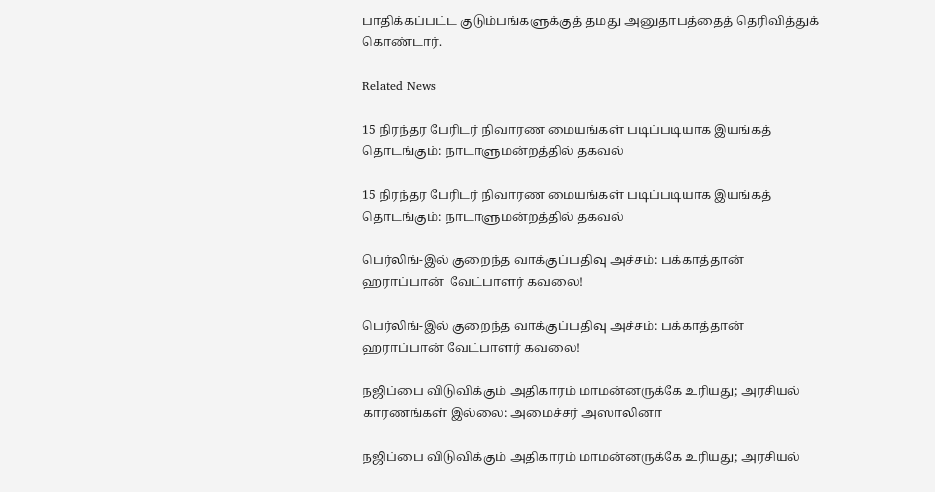பாதிக்கப்பட்ட குடும்பங்களுக்குத் தமது அனுதாபத்தைத் தெரிவித்துக் கொண்டார்.

Related News

15 நிரந்தர பேரிடர் நிவாரண மையங்கள் படிப்படியாக இயங்கத் தொடங்கும்: நாடாளுமன்றத்தில் தகவல்

15 நிரந்தர பேரிடர் நிவாரண மையங்கள் படிப்படியாக இயங்கத் தொடங்கும்: நாடாளுமன்றத்தில் தகவல்

பெர்லிங்-இல் குறைந்த வாக்குப்பதிவு அச்சம்: பக்காத்தான் ஹராப்பான்  வேட்பாளர் கவலை!

பெர்லிங்-இல் குறைந்த வாக்குப்பதிவு அச்சம்: பக்காத்தான் ஹராப்பான் வேட்பாளர் கவலை!

நஜிப்பை விடுவிக்கும் அதிகாரம் மாமன்னருக்கே உரியது; அரசியல் காரணங்கள் இல்லை: அமைச்சர் அஸாலினா

நஜிப்பை விடுவிக்கும் அதிகாரம் மாமன்னருக்கே உரியது; அரசியல்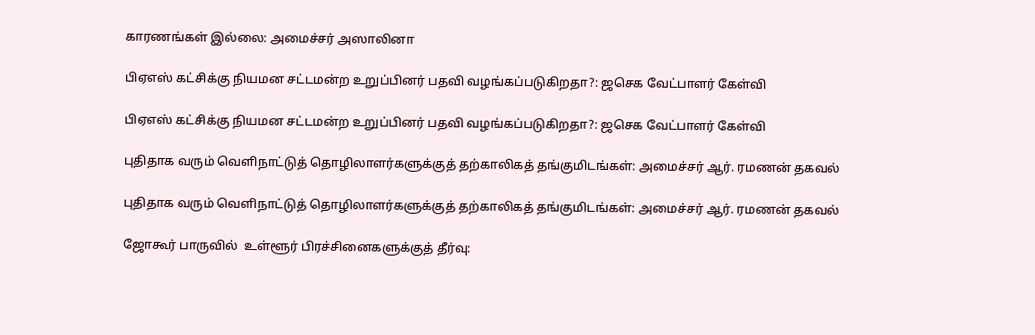காரணங்கள் இல்லை: அமைச்சர் அஸாலினா

பிஏஎஸ் கட்சிக்கு நியமன சட்டமன்ற உறுப்பினர் பதவி வழங்கப்படுகிறதா?: ஜசெக வேட்பாளர் கேள்வி

பிஏஎஸ் கட்சிக்கு நியமன சட்டமன்ற உறுப்பினர் பதவி வழங்கப்படுகிறதா?: ஜசெக வேட்பாளர் கேள்வி

புதிதாக வரும் வெளிநாட்டுத் தொழிலாளர்களுக்குத் தற்காலிகத் தங்குமிடங்கள்: அமைச்சர் ஆர். ரமணன் தகவல்

புதிதாக வரும் வெளிநாட்டுத் தொழிலாளர்களுக்குத் தற்காலிகத் தங்குமிடங்கள்: அமைச்சர் ஆர். ரமணன் தகவல்

ஜோகூர் பாருவில்  உள்ளூர் பிரச்சினைகளுக்குத் தீர்வு: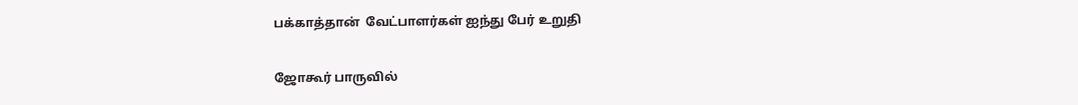பக்காத்தான்  வேட்பாளர்கள் ஐந்து பேர் உறுதி

ஜோகூர் பாருவில்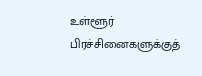உள்ளூர் பிரச்சினைகளுக்குத்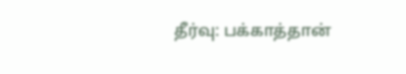தீர்வு: பக்காத்தான்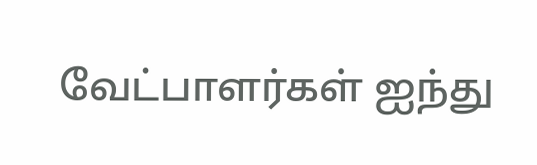வேட்பாளர்கள் ஐந்து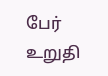பேர் உறுதி